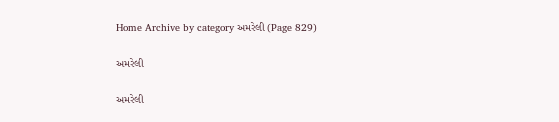Home Archive by category અમરેલી (Page 829)

અમરેલી

અમરેલી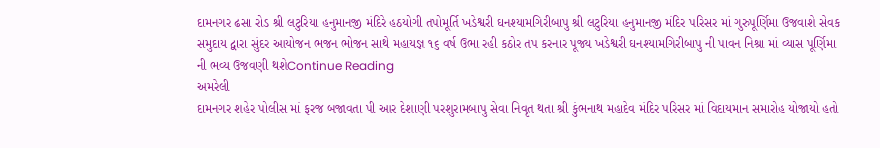દામનગર ઢસા રોડ શ્રી લટુરિયા હનુમાનજી મંદિરે હઠયોગી તપોમૂર્તિ ખડેશ્વરી ઘનશ્યામગિરીબાપુ શ્રી લટુરિયા હનુમાનજી મંદિર પરિસર માં ગુરુપૂર્ણિમા ઉજવાશે સેવક સમુદાય દ્વારા સુંદર આયોજન ભજન ભોજન સાથે મહાયજ્ઞ ૧૬ વર્ષ ઉભા રહી કઠોર તપ કરનાર પૂજ્ય ખડેશ્વરી ઘનશ્યામગિરીબાપુ ની પાવન નિશ્રા માં વ્યાસ પૂર્ણિમા ની ભવ્ય ઉજવણી થશેContinue Reading
અમરેલી
દામનગર શહેર પોલીસ માં ફરજ બજાવતા પી આર દેશાણી પરશુરામબાપુ સેવા નિવૃત થતા શ્રી કુંભનાથ મહાદેવ મંદિર પરિસર માં વિદાયમાન સમારોહ યોજાયો હતો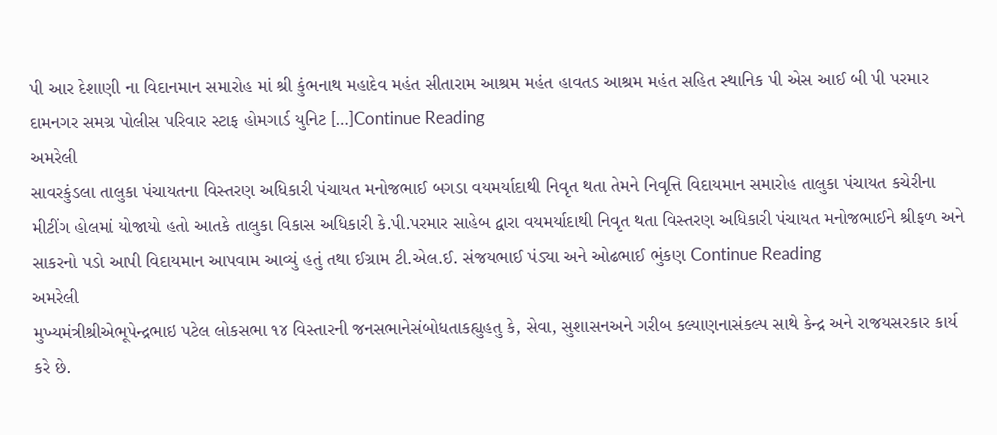પી આર દેશાણી ના વિદાનમાન સમારોહ માં શ્રી કુંભનાથ મહાદેવ મહંત સીતારામ આશ્રમ મહંત હાવતડ આશ્રમ મહંત સહિત સ્થાનિક પી એસ આઈ બી પી પરમાર દામનગર સમગ્ર પોલીસ પરિવાર સ્ટાફ હોમગાર્ડ યુનિટ […]Continue Reading
અમરેલી
સાવરકુંડલા તાલુકા પંચાયતના વિસ્તરણ અધિકારી પંચાયત મનોજભાઈ બગડા વયમર્યાદાથી નિવૃત થતા તેમને નિવૃત્તિ વિદાયમાન સમારોહ તાલુકા પંચાયત કચેરીના મીટીંગ હોલમાં યોજાયો હતો આતકે તાલુકા વિકાસ અધિકારી કે.પી.પરમાર સાહેબ દ્વારા વયમર્યાદાથી નિવૃત થતા વિસ્તરણ અધિકારી પંચાયત મનોજભાઈને શ્રીફળ અને સાકરનો પડો આપી વિદાયમાન આપવામ આવ્યું હતું તથા ઈગ્રામ ટી.એલ.ઈ. સંજયભાઈ પંડ્યા અને ઓઢભાઈ ભુંકણ Continue Reading
અમરેલી
મુખ્યમંત્રીશ્રીએભૂપેન્દ્રભાઇ પટેલ લોકસભા ૧૪ વિસ્તારની જનસભાનેસંબોધતાકહ્યુહતુ કે, સેવા, સુશાસનઅને ગરીબ કલ્યાણનાસંકલ્પ સાથે કેન્દ્ર અને રાજયસરકાર કાર્ય કરે છે.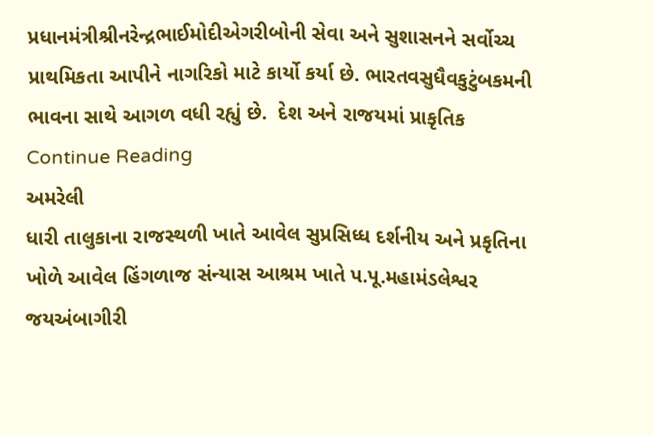પ્રધાનમંત્રીશ્રીનરેન્દ્રભાઈમોદીએગરીબોની સેવા અને સુશાસનને સર્વોચ્ચ પ્રાથમિકતા આપીને નાગરિકો માટે કાર્યો કર્યા છે. ભારતવસુધૈવકુટુંબકમની ભાવના સાથે આગળ વધી રહ્યું છે.  દેશ અને રાજયમાં પ્રાકૃતિક Continue Reading
અમરેલી
ધારી તાલુકાના રાજસ્થળી ખાતે આવેલ સુપ્રસિધ્ધ દર્શનીય અને પ્રકૃતિના ખોળે આવેલ હિંગળાજ સંન્યાસ આશ્રમ ખાતે પ.પૂ.મહામંડલેશ્વર જયઅંબાગીરી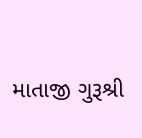માતાજી ગુરૂશ્રી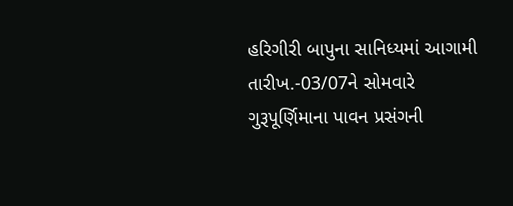હરિગીરી બાપુના સાનિધ્યમાં આગામી તારીખ.-03/07ને સોમવારે ગુરૂપૂર્ણિમાના પાવન પ્રસંગની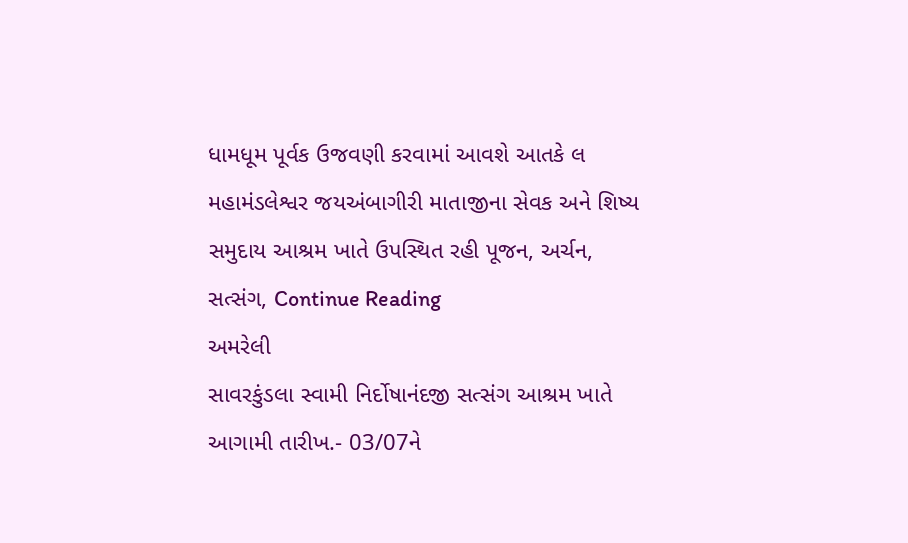ધામધૂમ પૂર્વક ઉજવણી કરવામાં આવશે આતકે લ મહામંડલેશ્વર જયઅંબાગીરી માતાજીના સેવક અને શિષ્ય સમુદાય આશ્રમ ખાતે ઉપસ્થિત રહી પૂજન, અર્ચન, સત્સંગ, Continue Reading
અમરેલી
સાવરકુંડલા સ્વામી નિર્દોષાનંદજી સત્સંગ આશ્રમ ખાતે આગામી તારીખ.- 03/07ને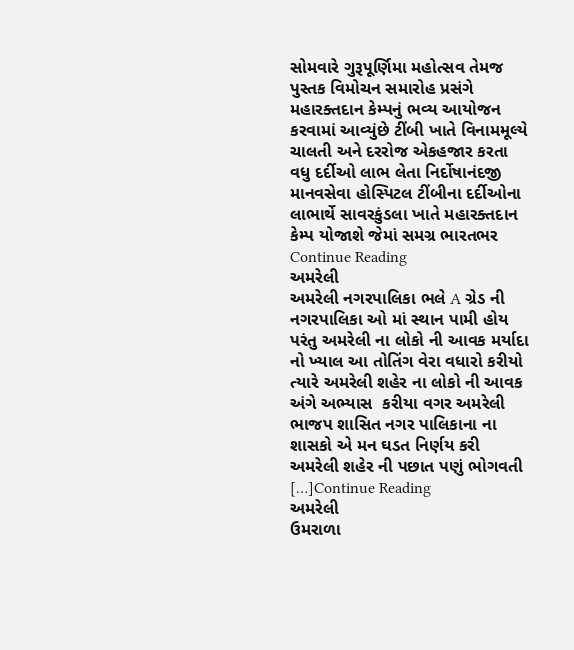સોમવારે ગુરૂપૂર્ણિમા મહોત્સવ તેમજ પુસ્તક વિમોચન સમારોહ પ્રસંગે મહારક્તદાન કેમ્પનું ભવ્ય આયોજન કરવામાં આવ્યુંછે ટીંબી ખાતે વિનામમૂલ્યે ચાલતી અને દરરોજ એકહજાર કરતા વધુ દર્દીઓ લાભ લેતા નિર્દોષાનંદજી માનવસેવા હોસ્પિટલ ટીંબીના દર્દીઓના લાભાર્થે સાવરકુંડલા ખાતે મહારક્તદાન કેમ્પ યોજાશે જેમાં સમગ્ર ભારતભર Continue Reading
અમરેલી
અમરેલી નગરપાલિકા ભલે A ગ્રેડ ની નગરપાલિકા ઓ માં સ્થાન પામી હોય પરંતુ અમરેલી ના લોકો ની આવક મર્યાદા નો ખ્યાલ આ તોતિંગ વેરા વધારો કરીયો ત્યારે અમરેલી શહેર ના લોકો ની આવક અંગે અભ્યાસ  કરીયા વગર અમરેલી ભાજપ શાસિત નગર પાલિકાના ના શાસકો એ મન ઘડત નિર્ણય કરી અમરેલી શહેર ની પછાત પણું ભોગવતી […]Continue Reading
અમરેલી
ઉમરાળા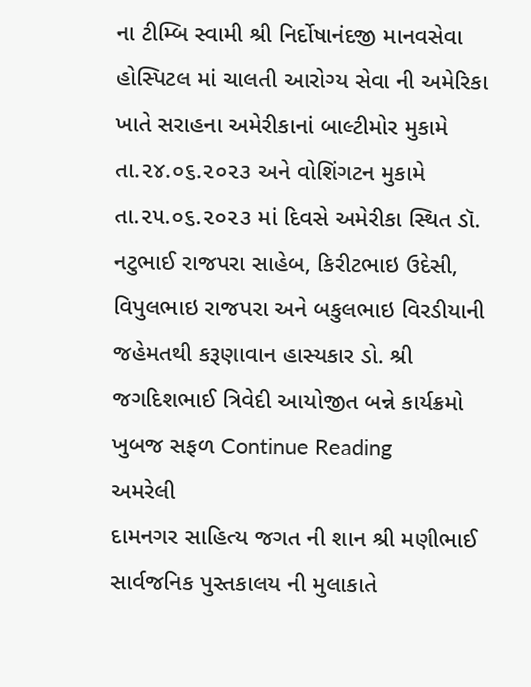ના ટીમ્બિ સ્વામી શ્રી નિર્દોષાનંદજી માનવસેવા હોસ્પિટલ માં ચાલતી આરોગ્ય સેવા ની અમેરિકા ખાતે સરાહના અમેરીકાનાં બાલ્ટીમોર મુકામે તા.૨૪.૦૬.૨૦૨૩ અને વોશિંગટન મુકામે તા.૨૫.૦૬.૨૦૨૩ માં દિવસે અમેરીકા સ્થિત ડૉ. નટુભાઈ રાજપરા સાહેબ, કિરીટભાઇ ઉદેસી, વિપુલભાઇ રાજપરા અને બકુલભાઇ વિરડીયાની જહેમતથી કરૂણાવાન હાસ્યકાર ડો. શ્રી જગદિશભાઈ ત્રિવેદી આયોજીત બન્ને કાર્યક્રમો ખુબજ સફળ Continue Reading
અમરેલી
દામનગર સાહિત્ય જગત ની શાન શ્રી મણીભાઈ સાર્વજનિક પુસ્તકાલય ની મુલાકાતે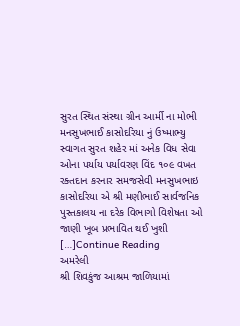સુરત સ્થિત સંસ્થા ગ્રીન આર્મી ના મોભી મનસુખભાઈ કાસોદરિયા નું ઉષ્માભ્યુ સ્વાગત સુરત શહેર માં અનેક વિધ સેવા ઓના પર્યાય પર્યાવરણ વિંદ ૧૦૯ વખત રક્તદાન કરનાર સમજસેવી મનસુખભાઇ કાસોદરિયા એ શ્રી મણીભાઈ સાર્વજનિક પુસ્તકાલય ના દરેક વિભાગો વિશેષતા ઓ જાણી ખૂબ પ્રભાવિત થઈ ખુશી […]Continue Reading
અમરેલી
શ્રી શિવકુંજ આશ્રમ જાળિયામાં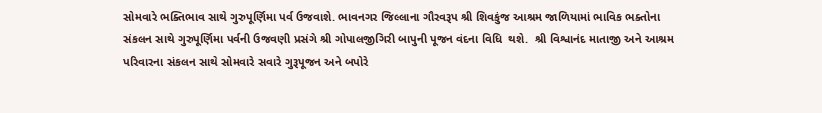સોમવારે ભક્તિભાવ સાથે ગુરુપૂર્ણિમા પર્વ ઉજવાશે. ભાવનગર જિલ્લાના ગૌરવરૂપ શ્રી શિવકુંજ આશ્રમ જાળિયામાં ભાવિક ભક્તોના સંકલન સાથે ગુરુપૂર્ણિમા પર્વની ઉજવણી પ્રસંગે શ્રી ગોપાલજીગિરી બાપુની પૂજન વંદના વિધિ  થશે.  શ્રી વિશ્વાનંદ માતાજી અને આશ્રમ પરિવારના સંકલન સાથે સોમવારે સવારે ગુરૂપૂજન અને બપોરે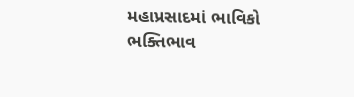મહાપ્રસાદમાં ભાવિકો ભક્તિભાવ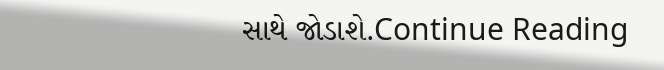સાથે જોડાશે.Continue Reading